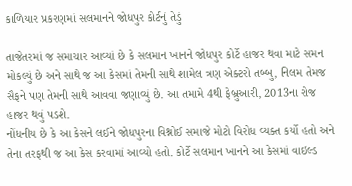કાળિયાર પ્રકરણમાં સલમાનને જોધપુર કોર્ટનું તેડું

તાજેતરમાં જ સમાચાર આવ્યાં છે કે સલમાન ખાનને જોધપુર કોર્ટે હાજર થવા માટે સમન મોકલ્યું છે અને સાથે જ આ કેસમાં તેમની સાથે શામેલ ત્રણ એક્ટરો તબ્બુ, નિલમ તેમજ સૈફને પણ તેમની સાથે આવવા જણાવ્યું છે. આ તમામે 4થી ફેબ્રુઆરી, 2013ના રોજ હાજર થવું પડશે.
નોંધનીય છે કે આ કેસને લઈને જોધપુરના વિશ્નોઈ સમાજે મોટો વિરોધ વ્યક્ત કર્યો હતો અને તેના તરફથી જ આ કેસ કરવામાં આવ્યો હતો. કોર્ટે સલમાન ખાનને આ કેસમાં વાઇલ્ડ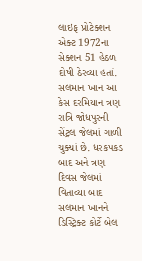લાઇફ પ્રોટેક્શન એક્ટ 1972ના સેક્શન 51 હેઠળ દોષી ઠેરવ્યા હતાં. સલમાન ખાન આ કેસ દરમિયાન ત્રણ રાત્રિ જોધપુરની સેંટ્રલ જેલમાં ગાળી ચુક્યાં છે. ધરકપકડ બાદ અને ત્રણ દિવસ જેલમાં વિતાવ્યા બાદ સલમાન ખાનને ડિસ્ટ્રિક્ટ કોર્ટે બેલ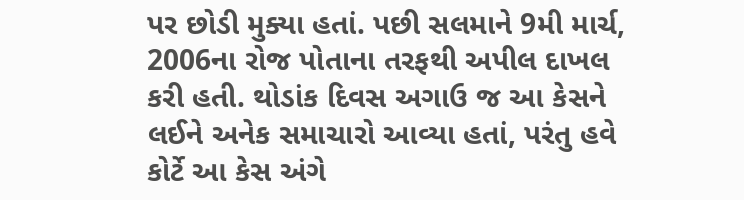પર છોડી મુક્યા હતાં. પછી સલમાને 9મી માર્ચ, 2006ના રોજ પોતાના તરફથી અપીલ દાખલ કરી હતી. થોડાંક દિવસ અગાઉ જ આ કેસને લઈને અનેક સમાચારો આવ્યા હતાં, પરંતુ હવે કોર્ટે આ કેસ અંગે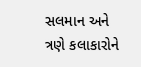સલમાન અને ત્રણે કલાકારોને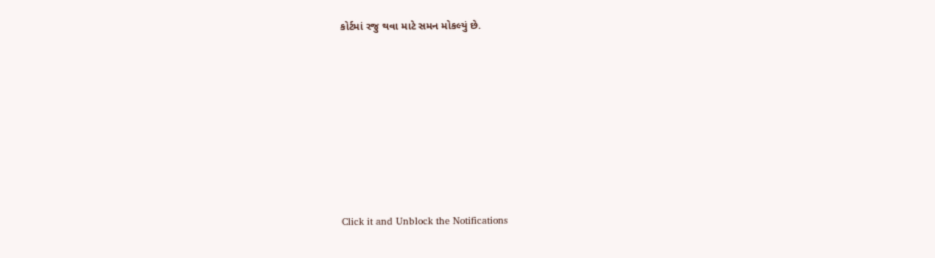કોર્ટમાં રજુ થવા માટે સમન મોકલ્યું છે.












Click it and Unblock the Notifications